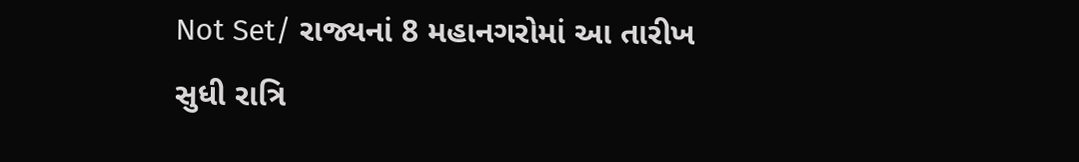Not Set/ રાજ્યનાં 8 મહાનગરોમાં આ તારીખ સુધી રાત્રિ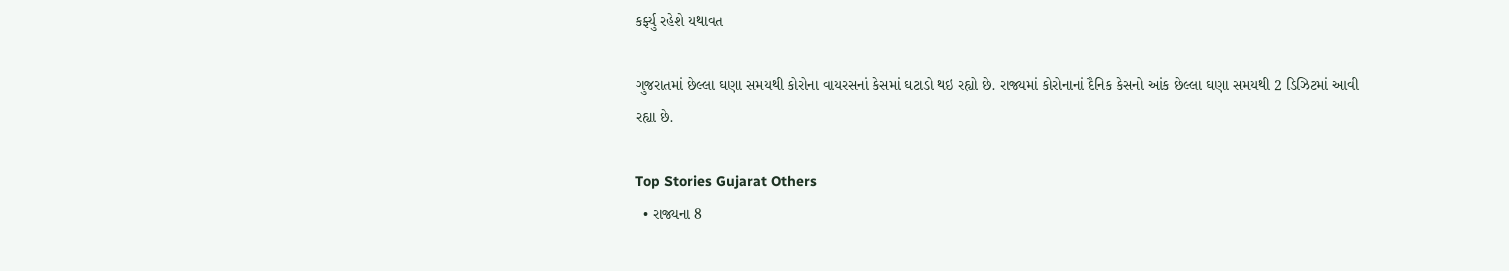કર્ફ્યુ રહેશે યથાવત

ગુજરાતમાં છેલ્લા ઘણા સમયથી કોરોના વાયરસનાં કેસમાં ઘટાડો થઇ રહ્યો છે. રાજ્યમાં કોરોનાનાં દૈનિક કેસનો આંક છેલ્લા ઘણા સમયથી 2 ડિઝિટમાં આવી રહ્યા છે.

Top Stories Gujarat Others
  • રાજ્યના 8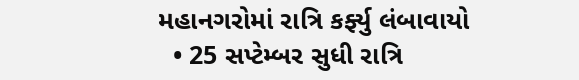મહાનગરોમાં રાત્રિ કર્ફ્યુ લંબાવાયો
  • 25 સપ્ટેમ્બર સુધી રાત્રિ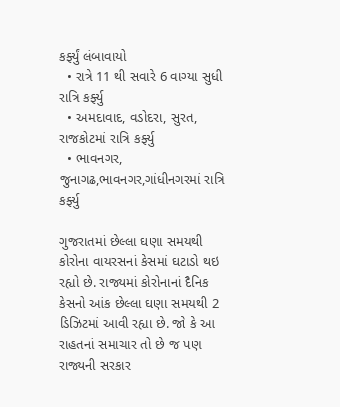કર્ફ્યું લંબાવાયો
  • રાત્રે 11 થી સવારે 6 વાગ્યા સુધી રાત્રિ કર્ફ્યુ
  • અમદાવાદ, વડોદરા, સુરત, રાજકોટમાં રાત્રિ કર્ફ્યુ
  • ભાવનગર, જુનાગઢ,ભાવનગર,ગાંધીનગરમાં રાત્રિ કર્ફ્યુ

ગુજરાતમાં છેલ્લા ઘણા સમયથી કોરોના વાયરસનાં કેસમાં ઘટાડો થઇ રહ્યો છે. રાજ્યમાં કોરોનાનાં દૈનિક કેસનો આંક છેલ્લા ઘણા સમયથી 2 ડિઝિટમાં આવી રહ્યા છે. જો કે આ રાહતનાં સમાચાર તો છે જ પણ રાજ્યની સરકાર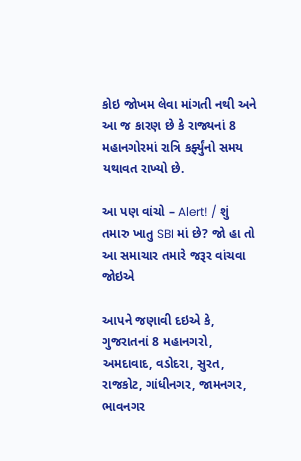કોઇ જોખમ લેવા માંગતી નથી અને આ જ કારણ છે કે રાજ્યનાં 8 મહાનગોરમાં રાત્રિ કર્ફ્યુંનો સમય યથાવત રાખ્યો છે.

આ પણ વાંચો – Alert! / શું તમારુ ખાતુ SBI માં છે? જો હા તો આ સમાચાર તમારે જરૂર વાંચવા જોઇએ

આપને જણાવી દઇએ કે, ગુજરાતનાં 8 મહાનગરો, અમદાવાદ, વડોદરા, સુરત, રાજકોટ, ગાંધીનગર, જામનગર, ભાવનગર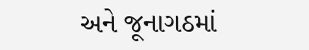અને જૂનાગઠમાં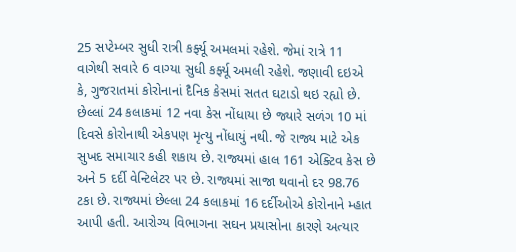25 સપ્ટેમ્બર સુધી રાત્રી કર્ફ્યૂ અમલમાં રહેશે. જેમાં રાત્રે 11 વાગેથી સવારે 6 વાગ્યા સુધી કર્ફ્યૂ અમલી રહેશે. જણાવી દઇએ કે, ગુજરાતમાં કોરોનાનાં દૈનિક કેસમાં સતત ઘટાડો થઇ રહ્યો છે. છેલ્લાં 24 કલાકમાં 12 નવા કેસ નોંધાયા છે જ્યારે સળંગ 10 માં દિવસે કોરોનાથી એકપણ મૃત્યુ નોંધાયું નથી. જે રાજ્ય માટે એક સુખદ સમાચાર કહી શકાય છે. રાજ્યમાં હાલ 161 એક્ટિવ કેસ છે અને 5 દર્દી વેન્ટિલેટર પર છે. રાજ્યમાં સાજા થવાનો દર 98.76 ટકા છે. રાજ્યમાં છેલ્લા 24 કલાકમાં 16 દર્દીઓએ કોરોનાને મ્હાત આપી હતી. આરોગ્ય વિભાગના સઘન પ્રયાસોના કારણે અત્યાર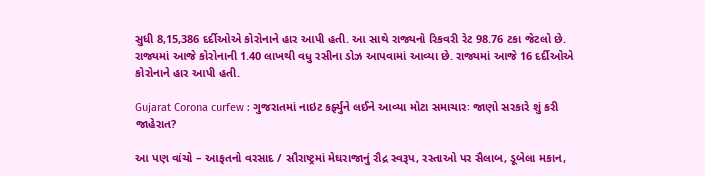સુધી 8,15,386 દર્દીઓએ કોરોનાને હાર આપી હતી. આ સાથે રાજ્યનો રિકવરી રેટ 98.76 ટકા જેટલો છે. રાજ્યમાં આજે કોરોનાની 1.40 લાખથી વધુ રસીના ડોઝ આપવામાં આવ્યા છે. રાજ્યમાં આજે 16 દર્દીઓએ કોરોનાને હાર આપી હતી.

Gujarat Corona curfew : ગુજરાતમાં નાઇટ કર્ફ્યુને લઈને આવ્યા મોટા સમાચારઃ જાણો સરકારે શું કરી જાહેરાત?

આ પણ વાંચો – આફતનો વરસાદ / સૌરાષ્ટ્રમાં મેઘરાજાનું રૌદ્ર સ્વરૂપ, રસ્તાઓ પર સૈલાબ, ડૂબેલા મકાન,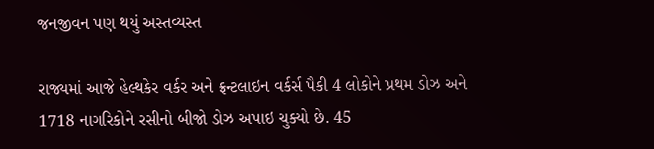જનજીવન પણ થયું અસ્તવ્યસ્ત

રાજ્યમાં આજે હેલ્થકેર વર્કર અને ફ્રન્ટલાઇન વર્કર્સ પૈકી 4 લોકોને પ્રથમ ડોઝ અને 1718 નાગરિકોને રસીનો બીજો ડોઝ અપાઇ ચુક્યો છે. 45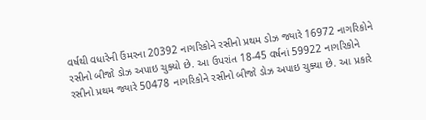વર્ષથી વધારેની ઉંમરના 20392 નાગરિકોને રસીનો પ્રથમ ડોઝ જ્યારે 16972 નાગરિકોને રસીનો બીજો ડોઝ અપાઇ ચુક્યો છે. આ ઉપરાંત 18-45 વર્ષનાં 59922 નાગરિકોને રસીનો પ્રથમ જ્યારે 50478 નાગરિકોને રસીનો બીજો ડોઝ અપાઇ ચુક્યા છે. આ પ્રકારે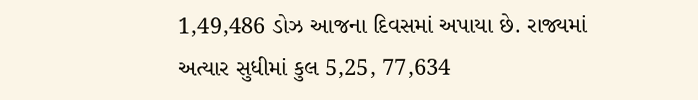1,49,486 ડોઝ આજના દિવસમાં અપાયા છે. રાજ્યમાં અત્યાર સુધીમાં કુલ 5,25, 77,634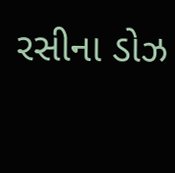રસીના ડોઝ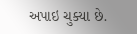અપાઇ ચુક્યા છે.